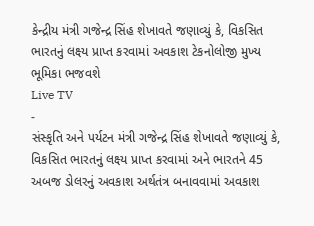કેન્દ્રીય મંત્રી ગજેન્દ્ર સિંહ શેખાવતે જણાવ્યું કે, વિકસિત ભારતનું લક્ષ્ય પ્રાપ્ત કરવામાં અવકાશ ટેકનોલોજી મુખ્ય ભૂમિકા ભજવશે
Live TV
-
સંસ્કૃતિ અને પર્યટન મંત્રી ગજેન્દ્ર સિંહ શેખાવતે જણાવ્યું કે, વિકસિત ભારતનું લક્ષ્ય પ્રાપ્ત કરવામાં અને ભારતને 45 અબજ ડોલરનું અવકાશ અર્થતંત્ર બનાવવામાં અવકાશ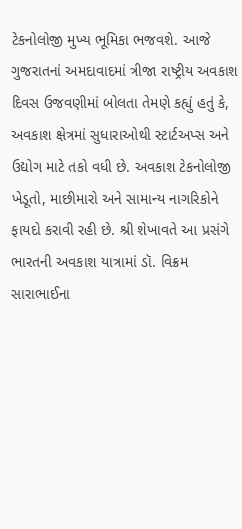ટેકનોલોજી મુખ્ય ભૂમિકા ભજવશે. આજે ગુજરાતનાં અમદાવાદમાં ત્રીજા રાષ્ટ્રીય અવકાશ દિવસ ઉજવણીમાં બોલતા તેમણે કહ્યું હતું કે, અવકાશ ક્ષેત્રમાં સુધારાઓથી સ્ટાર્ટઅપ્સ અને ઉદ્યોગ માટે તકો વધી છે. અવકાશ ટેકનોલોજી ખેડૂતો, માછીમારો અને સામાન્ય નાગરિકોને ફાયદો કરાવી રહી છે. શ્રી શેખાવતે આ પ્રસંગે ભારતની અવકાશ યાત્રામાં ડૉ. વિક્રમ સારાભાઈના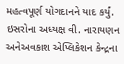મહત્વપૂર્ણ યોગદાનને યાદ કર્યું.
ઇસરોના અધ્યક્ષ વી. નારાયણન અનેઅવકાશ એપ્લિકેશન કેન્દ્રના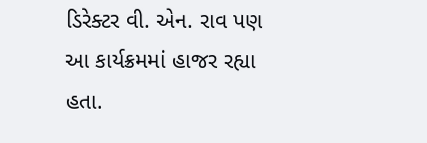ડિરેક્ટર વી. એન. રાવ પણ આ કાર્યક્રમમાં હાજર રહ્યા હતા.